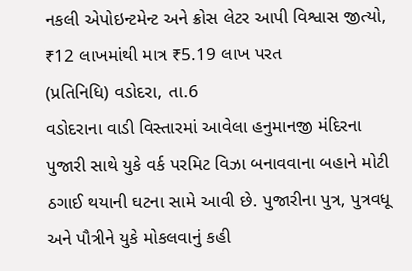નકલી એપોઇન્ટમેન્ટ અને ક્રોસ લેટર આપી વિશ્વાસ જીત્યો, ₹12 લાખમાંથી માત્ર ₹5.19 લાખ પરત
(પ્રતિનિધિ) વડોદરા, તા.6
વડોદરાના વાડી વિસ્તારમાં આવેલા હનુમાનજી મંદિરના પુજારી સાથે યુકે વર્ક પરમિટ વિઝા બનાવવાના બહાને મોટી ઠગાઈ થયાની ઘટના સામે આવી છે. પુજારીના પુત્ર, પુત્રવધૂ અને પૌત્રીને યુકે મોકલવાનું કહી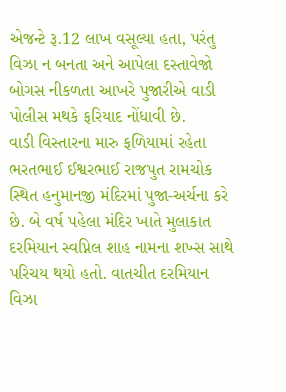એજન્ટે રૂ.12 લાખ વસૂલ્યા હતા, પરંતુ વિઝા ન બનતા અને આપેલા દસ્તાવેજો બોગસ નીકળતા આખરે પુજારીએ વાડી પોલીસ મથકે ફરિયાદ નોંધાવી છે.
વાડી વિસ્તારના મારુ ફળિયામાં રહેતા ભરતભાઈ ઈશ્વરભાઈ રાજપુત રામચોક સ્થિત હનુમાનજી મંદિરમાં પુજા-અર્ચના કરે છે. બે વર્ષ પહેલા મંદિર ખાતે મુલાકાત દરમિયાન સ્વપ્નિલ શાહ નામના શખ્સ સાથે પરિચય થયો હતો. વાતચીત દરમિયાન વિઝા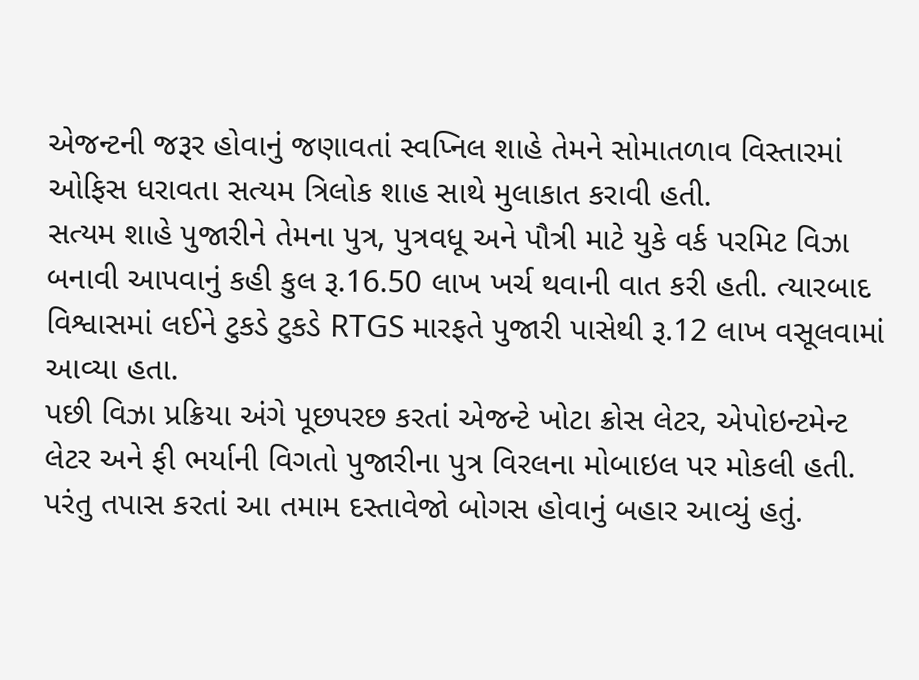એજન્ટની જરૂર હોવાનું જણાવતાં સ્વપ્નિલ શાહે તેમને સોમાતળાવ વિસ્તારમાં ઓફિસ ધરાવતા સત્યમ ત્રિલોક શાહ સાથે મુલાકાત કરાવી હતી.
સત્યમ શાહે પુજારીને તેમના પુત્ર, પુત્રવધૂ અને પૌત્રી માટે યુકે વર્ક પરમિટ વિઝા બનાવી આપવાનું કહી કુલ રૂ.16.50 લાખ ખર્ચ થવાની વાત કરી હતી. ત્યારબાદ વિશ્વાસમાં લઈને ટુકડે ટુકડે RTGS મારફતે પુજારી પાસેથી રૂ.12 લાખ વસૂલવામાં આવ્યા હતા.
પછી વિઝા પ્રક્રિયા અંગે પૂછપરછ કરતાં એજન્ટે ખોટા ક્રોસ લેટર, એપોઇન્ટમેન્ટ લેટર અને ફી ભર્યાની વિગતો પુજારીના પુત્ર વિરલના મોબાઇલ પર મોકલી હતી. પરંતુ તપાસ કરતાં આ તમામ દસ્તાવેજો બોગસ હોવાનું બહાર આવ્યું હતું.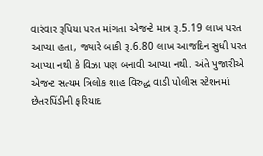વારંવાર રૂપિયા પરત માંગતા એજન્ટે માત્ર રૂ.5.19 લાખ પરત આપ્યા હતા, જ્યારે બાકી રૂ.6.80 લાખ આજદિન સુધી પરત આપ્યા નથી કે વિઝા પણ બનાવી આપ્યા નથી. અંતે પુજારીએ એજન્ટ સત્યમ ત્રિલોક શાહ વિરુદ્ધ વાડી પોલીસ સ્ટેશનમાં છેતરપિંડીની ફરિયાદ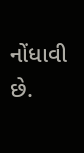નોંધાવી છે.